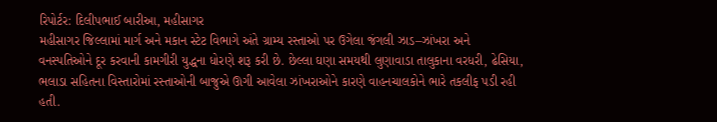રિપોર્ટર: દિલીપભાઈ બારીઆ, મહીસાગર
મહીસાગર જિલ્લામાં માર્ગ અને મકાન સ્ટેટ વિભાગે અંતે ગ્રામ્ય રસ્તાઓ પર ઉગેલા જંગલી ઝાડ–ઝાંખરા અને વનસ્પતિઓને દૂર કરવાની કામગીરી યુદ્ધના ધોરણે શરૂ કરી છે. છેલ્લા ઘણા સમયથી લુણાવાડા તાલુકાના વરધરી, ઢેસિયા, ભલાડા સહિતના વિસ્તારોમાં રસ્તાઓની બાજુએ ઊગી આવેલા ઝાંખરાઓને કારણે વાહનચાલકોને ભારે તકલીફ પડી રહી હતી.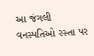આ જંગલી વનસ્પતિઓ રસ્તા પર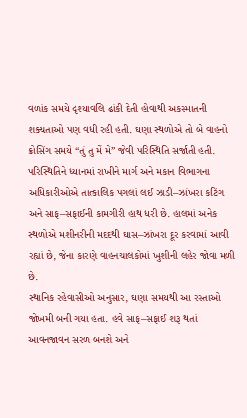વળાંક સમયે દૃશ્યાવલિ ઢાંકી દેતી હોવાથી અકસ્માતની શક્યતાઓ પણ વધી રહી હતી. ઘણા સ્થળોએ તો બે વાહનો ક્રોસિંગ સમયે “તું તુ મેં મે” જેવી પરિસ્થિતિ સર્જાતી હતી.
પરિસ્થિતિને ધ્યાનમાં રાખીને માર્ગ અને મકાન વિભાગના અધિકારીઓએ તાત્કાલિક પગલાં લઈ ઝાડી–ઝાંખરા કટિંગ અને સાફ–સફાઈની કામગીરી હાથ ધરી છે. હાલમાં અનેક સ્થળોએ મશીનરીની મદદથી ઘાસ–ઝાંખરા દૂર કરવામાં આવી રહ્યાં છે, જેના કારણે વાહનચાલકોમાં ખુશીની લહેર જોવા મળી છે.
સ્થાનિક રહેવાસીઓ અનુસાર, ઘણા સમયથી આ રસ્તાઓ જોખમી બની ગયા હતા. હવે સાફ–સફાઈ શરૂ થતાં આવનજાવન સરળ બનશે અને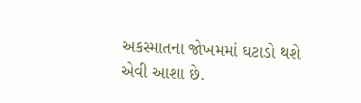અકસ્માતના જોખમમાં ઘટાડો થશે એવી આશા છે.